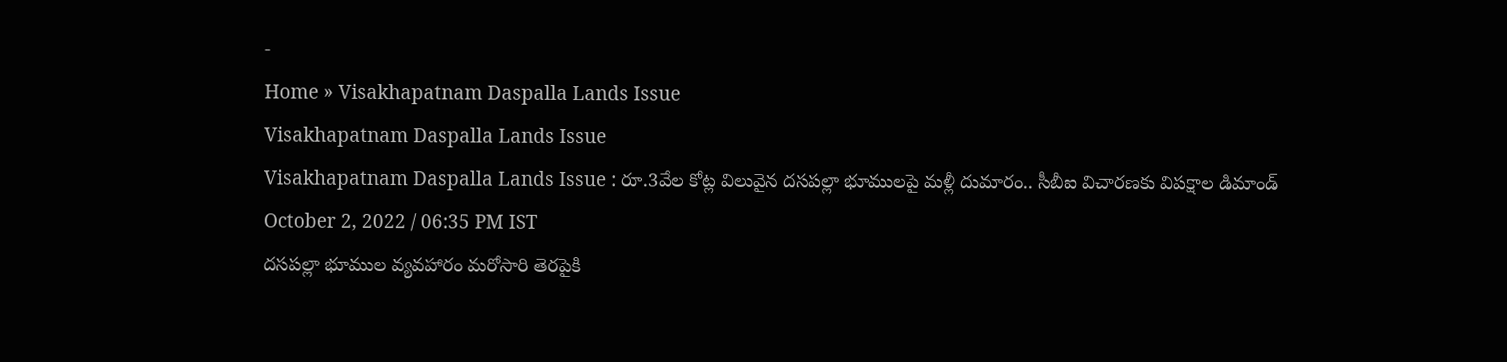-
Home » Visakhapatnam Daspalla Lands Issue
Visakhapatnam Daspalla Lands Issue
Visakhapatnam Daspalla Lands Issue : రూ.3వేల కోట్ల విలువైన దసపల్లా భూములపై మళ్లీ దుమారం.. సీబీఐ విచారణకు విపక్షాల డిమాండ్
October 2, 2022 / 06:35 PM IST
దసపల్లా భూముల వ్యవహారం మరోసారి తెరపైకి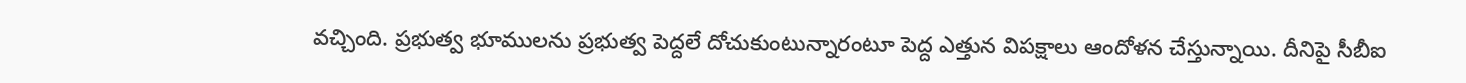వచ్చింది. ప్రభుత్వ భూములను ప్రభుత్వ పెద్దలే దోచుకుంటున్నారంటూ పెద్ద ఎత్తున విపక్షాలు ఆందోళన చేస్తున్నాయి. దీనిపై సీబీఐ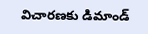విచారణకు డిమాండ్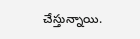చేస్తున్నాయి.